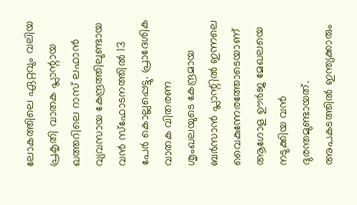ലോകത്തിലെ ഏറ്റവും വലിയ പ്രകൃതി വാതക പ്ലാന്റായ ഖത്തറിലെ റാസ് ലഫാൻ വ്യവസായ കേന്ദ്രത്തിലുണ്ടായ വൻ സ്ഫോടനത്തിൽ 13 പേർ കൊല്ലപ്പെട്ടു. പ്രാദേശിക വാതക വിതരണ ശൃംഖലയുടെ കേന്ദ്രമായ ബർസാൻ പ്ലാന്റിൽ ഇന്നലെ വൈകുന്നേരത്തോടെയാണ് ആഗോള ഊർജ മേഖലയെ നടുക്കിയ വൻ ദുരന്തമുണ്ടായത്. അപകടത്തിൽ ഇന്ത്യക്കാരും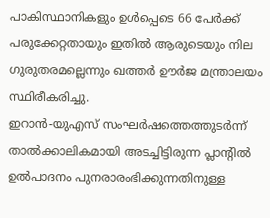പാകിസ്ഥാനികളും ഉൾപ്പെടെ 66 പേർക്ക് പരുക്കേറ്റതായും ഇതിൽ ആരുടെയും നില ഗുരുതരമല്ലെന്നും ഖത്തർ ഊർജ മന്ത്രാലയം സ്ഥിരീകരിച്ചു.
ഇറാൻ-യുഎസ് സംഘർഷത്തെത്തുടർന്ന് താൽക്കാലികമായി അടച്ചിട്ടിരുന്ന പ്ലാന്റിൽ ഉൽപാദനം പുനരാരംഭിക്കുന്നതിനുള്ള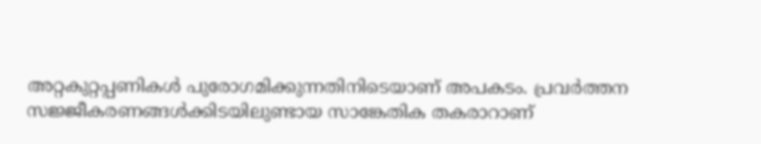അറ്റകുറ്റപ്പണികൾ പുരോഗമിക്കുന്നതിനിടെയാണ് അപകടം. പ്രവർത്തന സജ്ജീകരണങ്ങൾക്കിടയിലുണ്ടായ സാങ്കേതിക തകരാറാണ്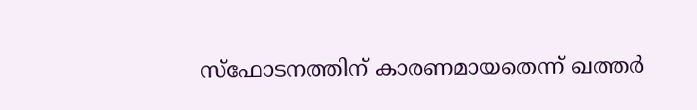സ്ഫോടനത്തിന് കാരണമായതെന്ന് ഖത്തർ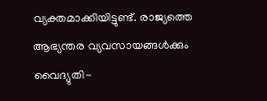വ്യക്തമാക്കിയിട്ടുണ്ട്. രാജ്യത്തെ ആഭ്യന്തര വ്യവസായങ്ങൾക്കും വൈദ്യുതി-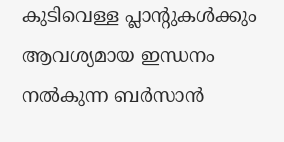കുടിവെള്ള പ്ലാന്റുകൾക്കും ആവശ്യമായ ഇന്ധനം നൽകുന്ന ബർസാൻ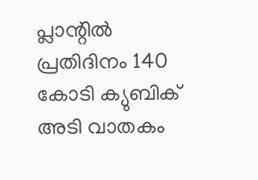പ്ലാന്റിൽ പ്രതിദിനം 140 കോടി ക്യുബിക് അടി വാതകം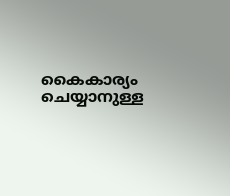കൈകാര്യം ചെയ്യാനുള്ള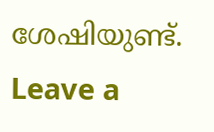ശേഷിയുണ്ട്.
Leave a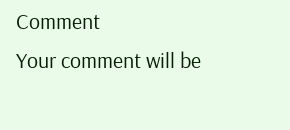Comment
Your comment will be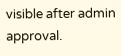visible after admin approval.